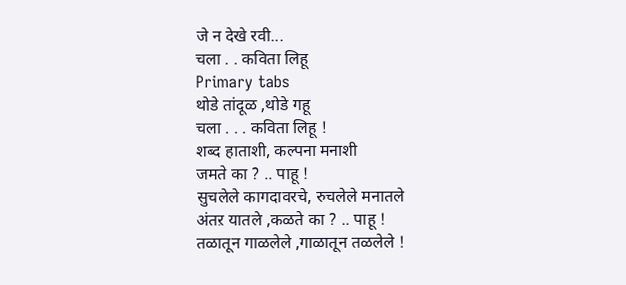जे न देखे रवी...
चला . . कविता लिहू
Primary tabs
थोडे तांदूळ ,थोडे गहू
चला . . . कविता लिहू !
शब्द हाताशी, कल्पना मनाशी
जमते का ? .. पाहू !
सुचलेले कागदावरचे, रुचलेले मनातले
अंतऱ यातले ,कळते का ? .. पाहू !
तळातून गाळलेले ,गाळातून तळलेले !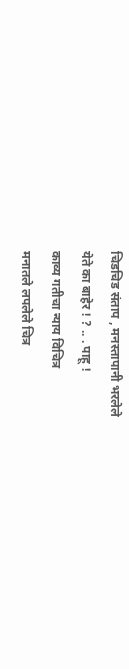चिडचिड संताप , मनस्तापानी भरलेले
येते का बाहेर ! ? .. . पाहू !
काव्य गतीचा न्याय विचित्र
मनातले लपलेले चित्र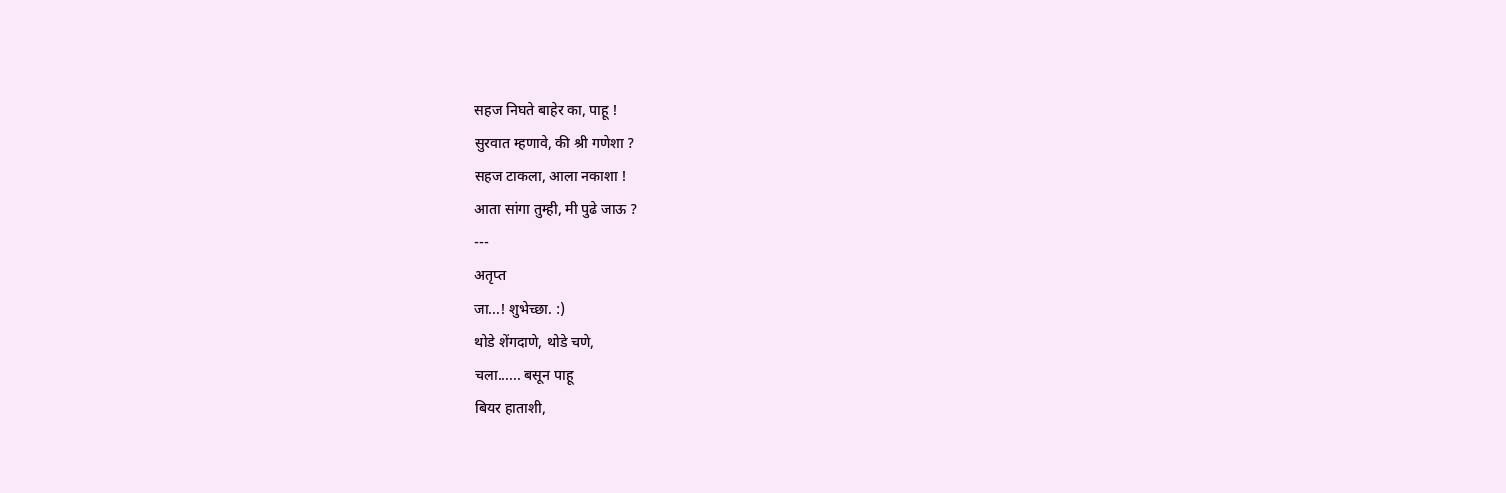सहज निघते बाहेर का, पाहू !
सुरवात म्हणावे, की श्री गणेशा ?
सहज टाकला, आला नकाशा !
आता सांगा तुम्ही, मी पुढे जाऊ ?
---
अतृप्त
जा...! शुभेच्छा. :)
थोडे शेंगदाणे, थोडे चणे,
चला...... बसून पाहू
बियर हाताशी,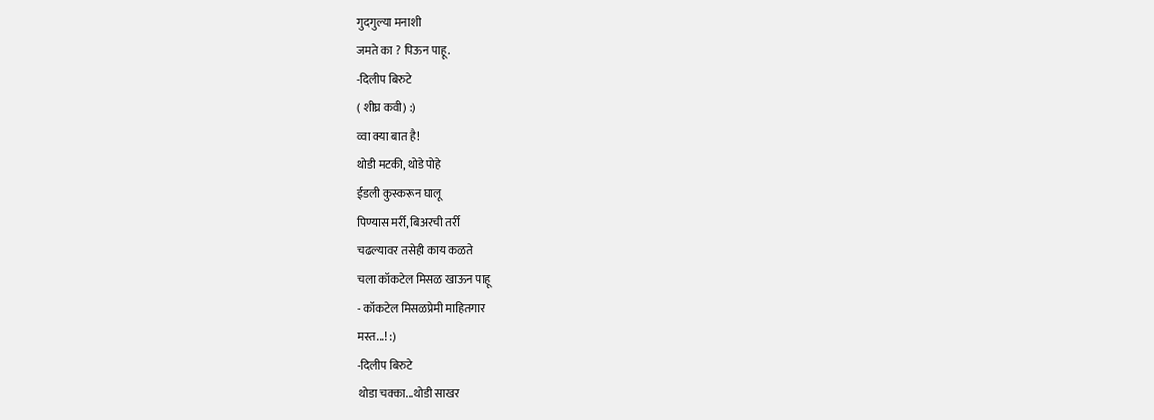गुदगुल्या मनाशी
जमते का ? पिऊन पाहू.
-दिलीप बिरुटे
( शीघ्र कवी) :)
व्वा क्या बात है!
थोडी मटकी, थोडे पोहे
ईडली कुस्करून घालू
पिण्यास मर्री, बिअरची तर्री
चढल्यावर तसेही काय कळते
चला कॉकटेल मिसळ खाऊन पाहू
- कॉकटेल मिसळप्रेमी माहितगार
मस्त...! :)
-दिलीप बिरुटे
थोडा चक्का...थोडी साखर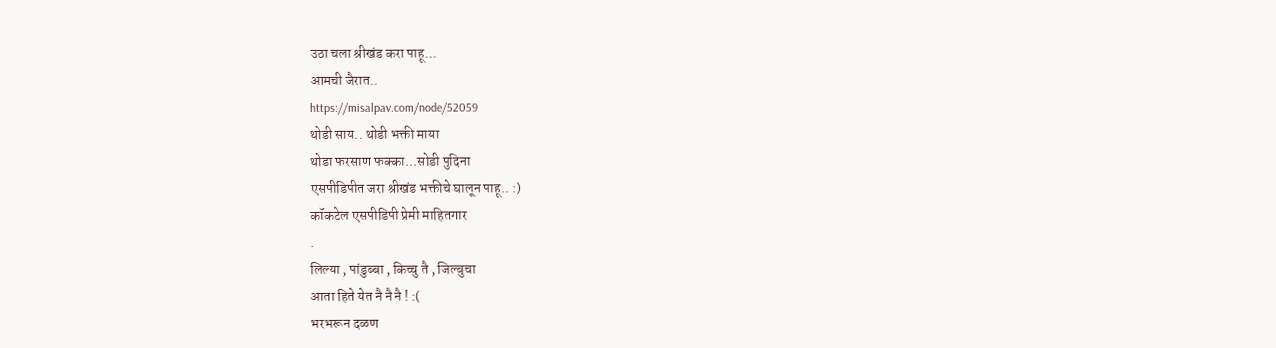उठा चला श्रीखंड करा पाहू...
आमची जैरात..
https://misalpav.com/node/52059
थोडी साय.. थोडी भक्ती माया
थोडा फरसाण फक्का...सोडी पुदिना
एसपीडिपीत जरा श्रीखंड भक्तीचे घालून पाहू.. :)
कॉकटेल एसपीडिपी प्रेमी माहितगार
.
लिल्या , पांडुब्बा , किच्चु तै , जिल्बुचा
आता हिते येत नै नै नै ! :(
भरभरून दळण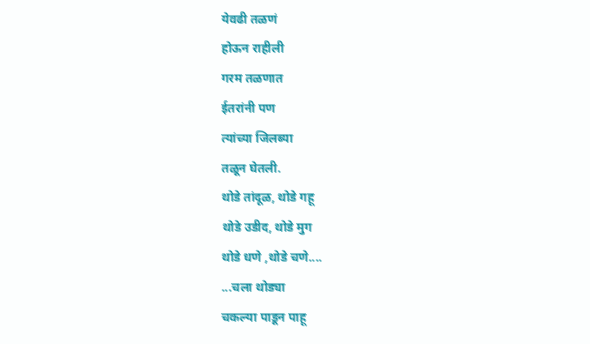येवढी तळणं
होऊन राहीली
गरम तळणात
ईतरांनी पण
त्यांच्या जिलब्या
तळून घेतली.
थोडे तांदूळ, थोडे गहू
थोडे उडीद, थोडे मुग
थोडे धणे ,थोडे चणे....
...चला थोड्या
चकल्या पाडून पाहू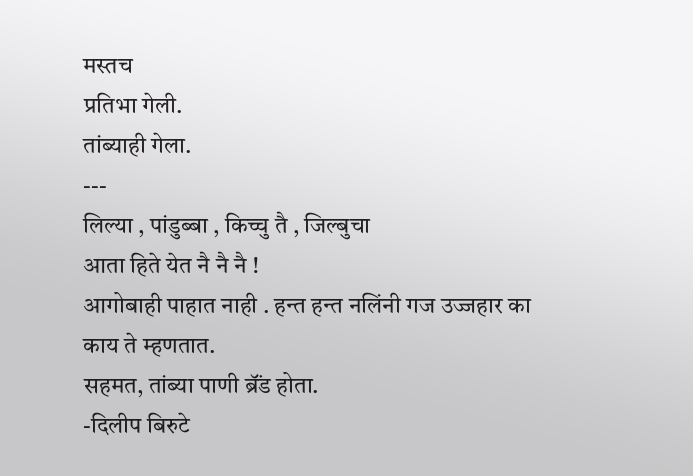मस्तच
प्रतिभा गेली.
तांब्याही गेला.
---
लिल्या , पांडुब्बा , किच्चु तै , जिल्बुचा
आता हिते येत नै नै नै !
आगोबाही पाहात नाही . हन्त हन्त नलिंनी गज उज्जहार का काय ते म्हणतात.
सहमत, तांब्या पाणी ब्रॅंड होता.
-दिलीप बिरुटे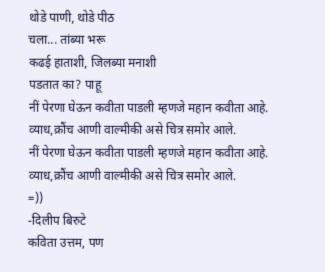थोडे पाणी, थोडे पीठ
चला... तांब्या भरू
कढई हाताशी, जिलब्या मनाशी
पडतात का? पाहू
नीं पेरणा घेऊन कवीता पाडली म्हणजे महान कवीता आहे.
व्याध,क्रौंच आणी वाल्मीकी असे चित्र समोर आले.
नीं पेरणा घेऊन कवीता पाडली म्हणजे महान कवीता आहे.
व्याध,क्रौंच आणी वाल्मीकी असे चित्र समोर आले.
=))
-दिलीप बिरुटे
कविता उत्तम, पण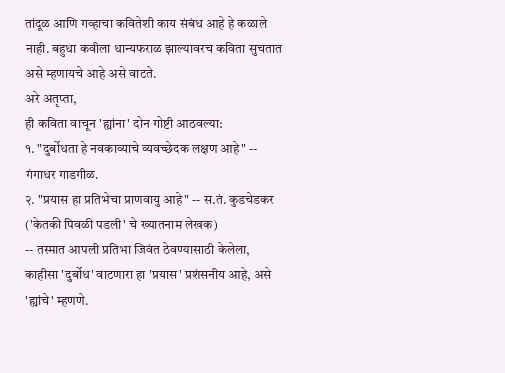तांदूळ आणि गव्हाचा कवितेशी काय संबंध आहे हे कळाले नाही. बहुधा कवीला धान्यफराळ झाल्यावरच कविता सुचतात असे म्हणायचे आहे असे वाटते.
अरे अतृप्ता,
ही कविता वाचून 'ह्यांना' दोन गोष्टी आठवल्या:
१. "दुर्बोधता हे नवकाव्याचे व्यवच्छेदक लक्षण आहे" -- गंगाधर गाडगीळ.
२. "प्रयास हा प्रतिभेचा प्राणवायु आहे" -- स.तं. कुडचेडकर ('केतकी पिवळी पडली' चे ख्यातनाम लेखक)
-- तस्मात आपली प्रतिभा जिवंत ठेवण्यासाठी केलेला, काहीसा 'दुर्बोध' वाटणारा हा 'प्रयास' प्रशंसनीय आहे, असे 'ह्यांचे' म्हणणे.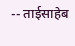-- ताईसाहेब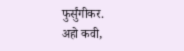फुर्सुंगीकर.
अहो कवी,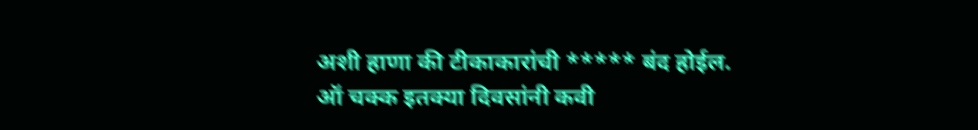अशी हाणा की टीकाकारांची ***** बंद होईल.
ऑ चक्क इतक्या दिवसांनी कवी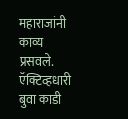महाराजांनी काव्य प्रसवले.
ऍक्टिव्हधारी बुवा काडी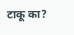टाकू का?